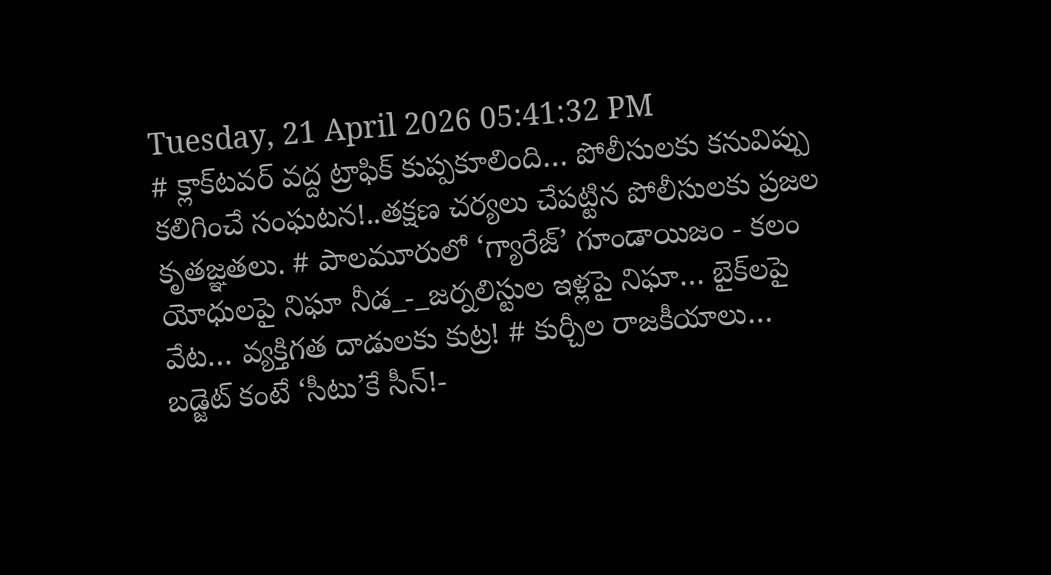Tuesday, 21 April 2026 05:41:32 PM
# క్లాక్‌టవర్ వద్ద ట్రాఫిక్ కుప్పకూలింది… పోలీసులకు కనువిప్పు కలిగించే సంఘటన!..తక్షణ చర్యలు చేపట్టిన పోలీసులకు ప్రజల కృతజ్ఞతలు. # పాలమూరులో ‘గ్యారేజ్’ గూండాయిజం - కలం యోధులపై నిఘా నీడ_-_జర్నలిస్టుల ఇళ్లపై నిఘా… బైక్‌లపై వేట… వ్యక్తిగత దాడులకు కుట్ర! # కుర్చీల రాజకీయాలు… బడ్జెట్ కంటే ‘సీటు’కే సీన్!-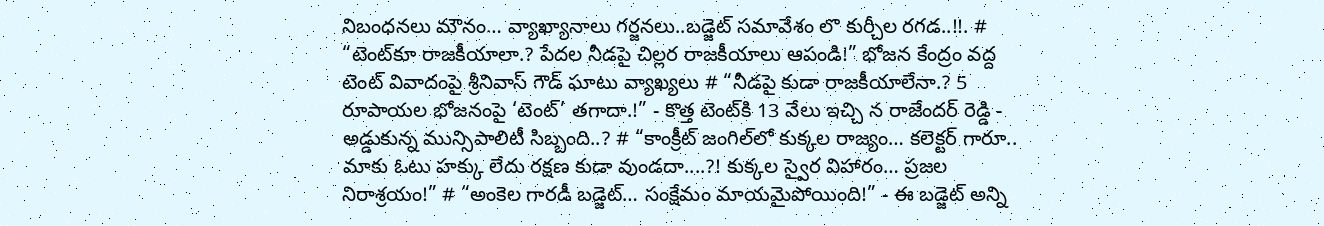నిబంధనలు మౌనం… వ్యాఖ్యానాలు గర్జనలు..బడ్జెట్ సమావేశం లొ కుర్చీల రగడ..!!. # “టెంట్‌కూ రాజకీయాలా.? పేదల నీడపై చిల్లర రాజకీయాలు ఆపండి!” భోజన కేంద్రం వద్ద టెంట్ వివాదంపై శ్రీనివాస్ గౌడ్ ఘాటు వ్యాఖ్యలు # “నీడపై కుడా రాజకీయాలేనా.? 5 రూపాయల భోజనంపై ‘టెంట్’ తగాదా.!” - కొత్త టెంట్‌కి 13 వేలు ఇచ్చి న రాజేందర్ రెడ్డి - అడ్డుకున్న మున్సిపాలిటీ సిబ్బంది..? # “కాంక్రీట్ జంగిల్‌లో కుక్కల రాజ్యం… కలెక్టర్ గారూ.. మాకు ఓటు హక్కు లేదు రక్షణ కుడా వుండదా....?! కుక్కల స్వైర విహారం… ప్రజల నిరాశ్రయం!” # “అంకెల గారడీ బడ్జెట్… సంక్షేమం మాయమైపోయింది!” - ఈ బడ్జెట్ అన్ని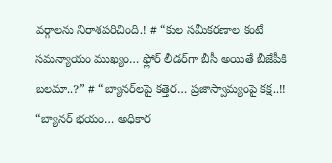వర్గాలను నిరాశపరిచింది.! # “కుల సమీకరణాల కంటే సమన్యాయం ముఖ్యం… ఫ్లోర్ లీడర్‌గా బీసీ అయితే బీజేపీకి బలమా..?” # “బ్యానర్‌లపై కత్తెర… ప్రజాస్వామ్యంపై కక్ష..!! “బ్యానర్ భయం… అధికార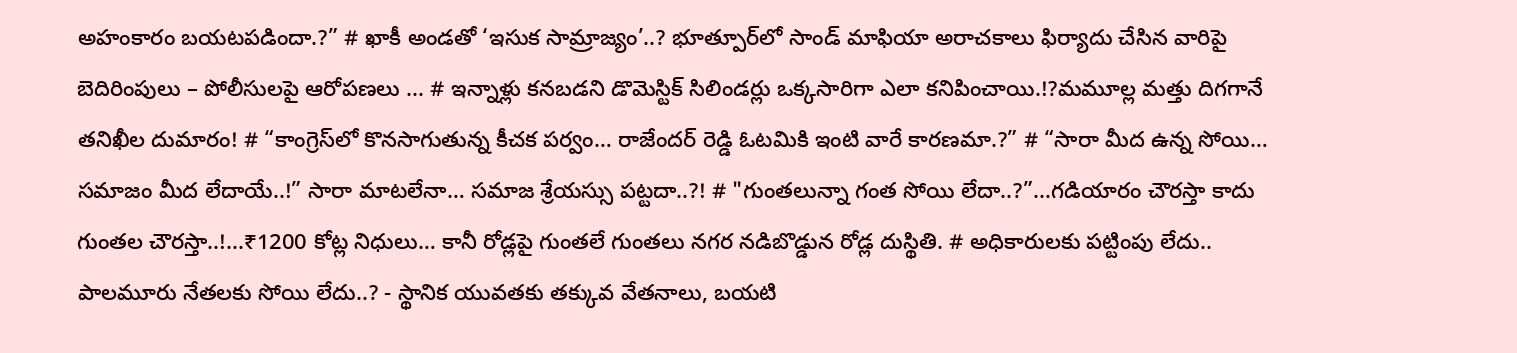అహంకారం బయటపడిందా.?” # ఖాకీ అండతో ‘ఇసుక సామ్రాజ్యం’..? భూత్పూర్‌లో సాండ్ మాఫియా అరాచకాలు ఫిర్యాదు చేసిన వారిపై బెదిరింపులు – పోలీసులపై ఆరోపణలు ... # ఇన్నాళ్లు కనబడని డొమెస్టిక్ సిలిండర్లు ఒక్కసారిగా ఎలా కనిపించాయి.!?మమూల్ల మత్తు దిగగానే తనిఖీల దుమారం! # “కాంగ్రెస్‌లో కొనసాగుతున్న కీచక పర్వం… రాజేందర్ రెడ్డి ఓటమికి ఇంటి వారే కారణమా.?” # “సారా మీద ఉన్న సోయి… సమాజం మీద లేదాయే..!” సారా మాటలేనా… సమాజ శ్రేయస్సు పట్టదా..?! # "గుంతలున్నా గంత సోయి లేదా..?”...గడియారం చౌరస్తా కాదు గుంతల చౌరస్తా..!...₹1200 కోట్ల నిధులు… కానీ రోడ్లపై గుంతలే గుంతలు నగర నడిబొడ్డున రోడ్ల దుస్థితి. # అధికారులకు పట్టింపు లేదు.. పాలమూరు నేతలకు సోయి లేదు..? - స్థానిక యువతకు తక్కువ వేతనాలు, బయటి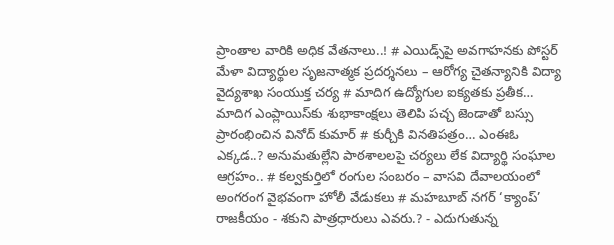ప్రాంతాల వారికి అధిక వేతనాలు..! # ఎయిడ్స్‌పై అవగాహనకు పోస్టర్ మేళా విద్యార్థుల సృజనాత్మక ప్రదర్శనలు – ఆరోగ్య చైతన్యానికి విద్యా వైద్యశాఖ సంయుక్త చర్య # మాదిగ ఉద్యోగుల ఐక్యతకు ప్రతీక… మాదిగ ఎంప్లాయిస్‌కు శుభాకాంక్షలు తెలిపి పచ్చ జెండాతో బస్సు ప్రారంభించిన వినోద్ కుమార్ # కుర్చీకి వినతిపత్రం… ఎంఈఓ ఎక్కడ..? అనుమతుల్లేని పాఠశాలలపై చర్యలు లేక విద్యార్థి సంఘాల ఆగ్రహం.. # కల్వకుర్తిలో రంగుల సంబరం – వాసవి దేవాలయంలో అంగరంగ వైభవంగా హోలీ వేడుకలు # మహబూబ్ నగర్ ‘క్యాంప్’ రాజకీయం - శకుని పాత్రధారులు ఎవరు.? - ఎదుగుతున్న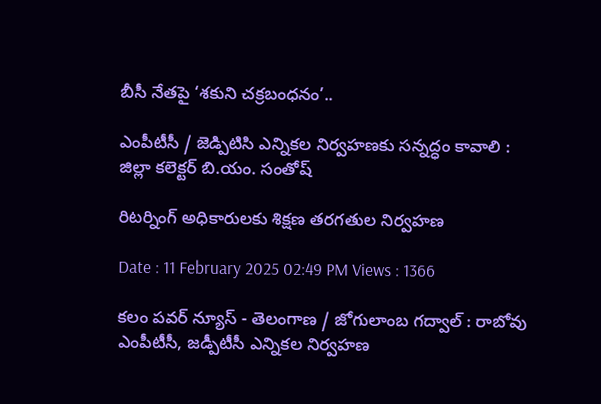బీసీ నేతపై ‘శకుని చక్రబంధనం’..

ఎంపీటీసీ / జెడ్పిటిసి ఎన్నికల నిర్వహణకు సన్నద్ధం కావాలి : జిల్లా కలెక్టర్ బి.యం. సంతోష్

రిటర్నింగ్ అధికారులకు శిక్షణ తరగతుల నిర్వహణ

Date : 11 February 2025 02:49 PM Views : 1366

కలం పవర్ న్యూస్ - తెలంగాణ / జోగులాంబ గద్వాల్ : రాబోవు ఎంపీటీసీ, జడ్పీటీసీ ఎన్నికల నిర్వహణ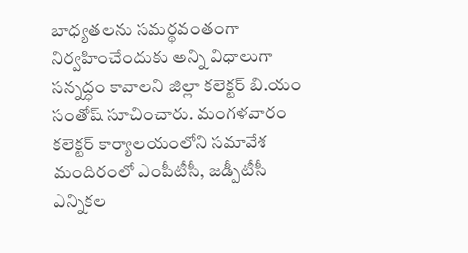బాధ్యతలను సమర్థవంతంగా నిర్వహించేందుకు అన్ని విధాలుగా సన్నద్ధం కావాలని జిల్లా కలెక్టర్ బి.యం సంతోష్ సూచించారు. మంగళవారం కలెక్టర్ కార్యాలయంలోని సమావేశ మందిరంలో ఎంపీటీసీ, జడ్పీటీసీ ఎన్నికల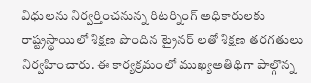విధులను నిర్వర్తించనున్న రిటర్నింగ్ అధికారులకు రాష్ట్రస్థాయిలో శిక్షణ పొందిన ట్రైనర్ లతో శిక్షణ తరగతులు నిర్వహించారు. ఈ కార్యక్రమంలో ముఖ్యఅతిథిగా పాల్గొన్న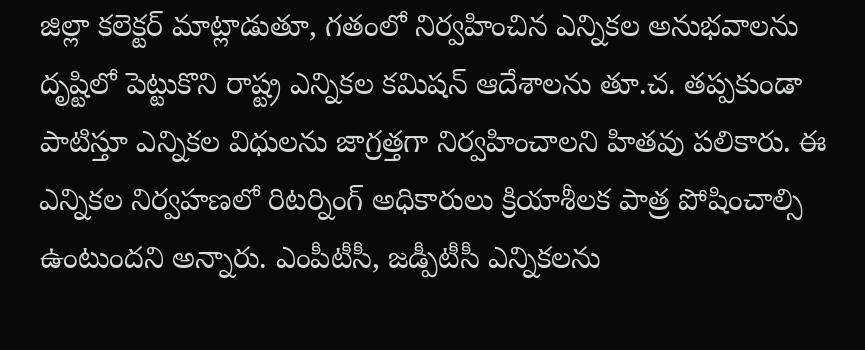జిల్లా కలెక్టర్ మాట్లాడుతూ, గతంలో నిర్వహించిన ఎన్నికల అనుభవాలను దృష్టిలో పెట్టుకొని రాష్ట్ర ఎన్నికల కమిషన్ ఆదేశాలను తూ.చ. తప్పకుండా పాటిస్తూ ఎన్నికల విధులను జాగ్రత్తగా నిర్వహించాలని హితవు పలికారు. ఈ ఎన్నికల నిర్వహణలో రిటర్నింగ్ అధికారులు క్రియాశీలక పాత్ర పోషించాల్సి ఉంటుందని అన్నారు. ఎంపీటీసీ, జడ్పీటీసీ ఎన్నికలను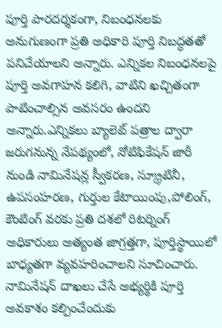పూర్తి పారదర్శకంగా, నిబంధనలకు అనుగుణంగా ప్రతి అధికారి పూర్తి నిబద్ధతతో పనిచేయాలని అన్నారు. ఎన్నికల నిబంధనలపై పూర్తి అవగాహన కలిగి, వాటిని ఖచ్చితంగా పాటించాల్సిన అవసరం ఉందని అన్నారు.ఎన్నికలు బ్యాలెట్ పత్రాల ద్వారా జరుగనున్న నేపథ్యంలో, నోటిఫికేషన్ జారీ నుండి నామినేషన్ల స్వీకరణ, స్క్రూటినీ, ఉపసంహరణ, గుర్తుల కేటాయింపు,పోలింగ్, కౌంటింగ్ వరకు ప్రతి దశలో రిటర్నింగ్ అధికారులు అత్యంత జాగ్రత్తగా, పూర్తిస్థాయిలో బాధ్యతగా వ్యవహరించాలని సూచించారు. నామినేషన్ దాఖలు చేసే అభ్యర్థికి పూర్తి అవకాశం కల్పించేందుకు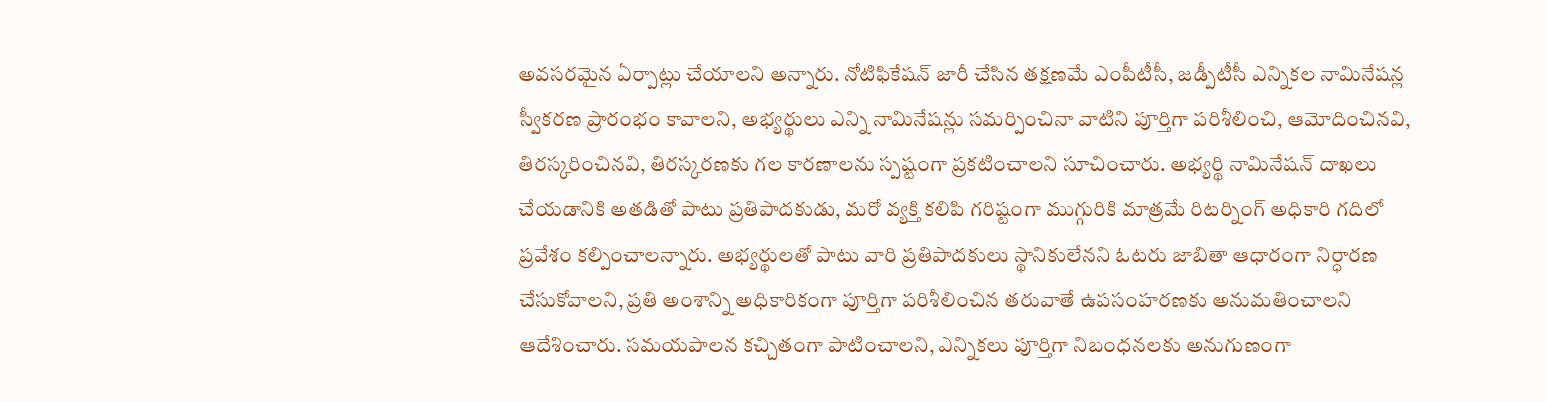అవసరమైన ఏర్పాట్లు చేయాలని అన్నారు. నోటిఫికేషన్ జారీ చేసిన తక్షణమే ఎంపీటీసీ, జడ్పీటీసీ ఎన్నికల నామినేషన్ల స్వీకరణ ప్రారంభం కావాలని, అభ్యర్థులు ఎన్ని నామినేషన్లు సమర్పించినా వాటిని పూర్తిగా పరిశీలించి, ఆమోదించినవి, తిరస్కరించినవి, తిరస్కరణకు గల కారణాలను స్పష్టంగా ప్రకటించాలని సూచించారు. అభ్యర్థి నామినేషన్ దాఖలు చేయడానికి అతడితో పాటు ప్రతిపాదకుడు, మరో వ్యక్తి కలిపి గరిష్టంగా ముగ్గురికి మాత్రమే రిటర్నింగ్ అధికారి గదిలో ప్రవేశం కల్పించాలన్నారు. అభ్యర్థులతో పాటు వారి ప్రతిపాదకులు స్థానికులేనని ఓటరు జాబితా ఆధారంగా నిర్ధారణ చేసుకోవాలని, ప్రతి అంశాన్ని అధికారికంగా పూర్తిగా పరిశీలించిన తరువాతే ఉపసంహరణకు అనుమతించాలని ఆదేశించారు. సమయపాలన కచ్చితంగా పాటించాలని, ఎన్నికలు పూర్తిగా నిబంధనలకు అనుగుణంగా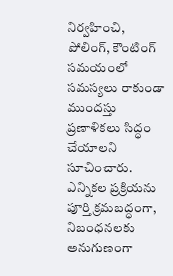నిర్వహించి, పోలింగ్, కౌంటింగ్ సమయంలో సమస్యలు రాకుండా ముందస్తు ప్రణాళికలు సిద్ధం చేయాలని సూచించారు. ఎన్నికల ప్రక్రియను పూర్తి క్రమబద్ధంగా, నిబంధనలకు అనుగుణంగా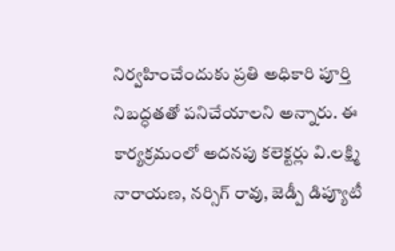నిర్వహించేందుకు ప్రతి అధికారి పూర్తి నిబద్ధతతో పనిచేయాలని అన్నారు. ఈ కార్యక్రమంలో అదనపు కలెక్టర్లు వి.లక్ష్మి నారాయణ, నర్సిగ్ రావు, జెడ్పీ డిప్యూటీ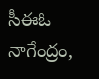సీఈఓ నాగేంద్రం,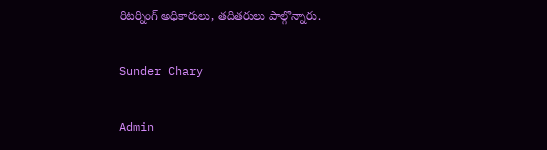రిటర్నింగ్ అధికారులు, తదితరులు పాల్గొన్నారు.

Sunder Chary

Admin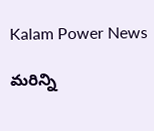Kalam Power News

మరిన్ని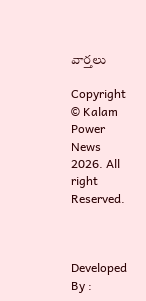వార్తలు

Copyright © Kalam Power News 2026. All right Reserved.



Developed By :